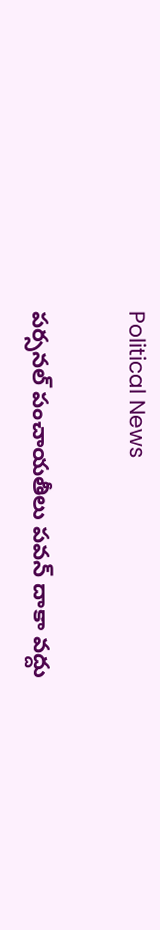Political News

పర్సనల్ పంచాయతీలు పవన్ దాకా వద్దు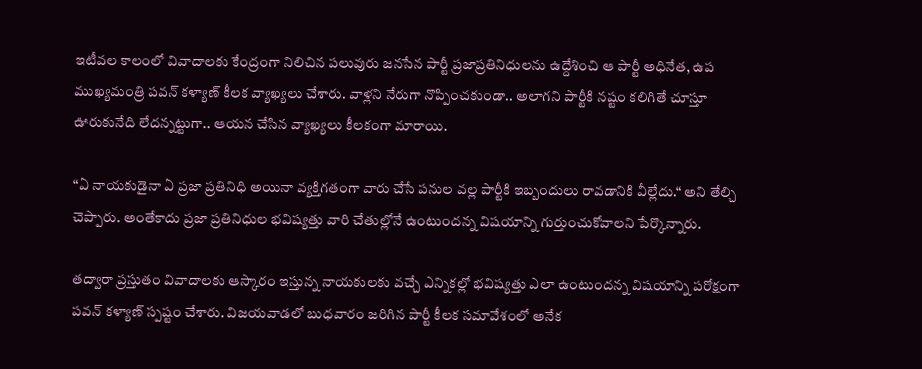ఇటీవల కాలంలో వివాదాలకు కేంద్రంగా నిలిచిన పలువురు జనసేన పార్టీ ప్రజాప్రతినిధులను ఉద్దేశించి ఆ పార్టీ అధినేత, ఉప ముఖ్యమంత్రి పవన్ కళ్యాణ్ కీలక వ్యాఖ్యలు చేశారు. వాళ్లని నేరుగా నొప్పించకుండా.. అలాగని పార్టీకి నష్టం కలిగితే చూస్తూ ఊరుకునేది లేదన్నట్టుగా.. ఆయన చేసిన వ్యాఖ్యలు కీలకంగా మారాయి.

“ఏ నాయకుడైనా ఏ ప్రజా ప్రతినిధి అయినా వ్యక్తిగతంగా వారు చేసే పనుల వల్ల పార్టీకి ఇబ్బందులు రావడానికి వీల్లేదు.“ అని తేల్చి చెప్పారు. అంతేకాదు ప్రజా ప్రతినిధుల భవిష్యత్తు వారి చేతుల్లోనే ఉంటుందన్న విషయాన్ని గుర్తుంచుకోవాలని పేర్కొన్నారు.

తద్వారా ప్రస్తుతం వివాదాలకు ఆస్కారం ఇస్తున్న నాయకులకు వచ్చే ఎన్నికల్లో భవిష్యత్తు ఎలా ఉంటుందన్న విషయాన్ని పరోక్షంగా పవన్ కళ్యాణ్ స్పష్టం చేశారు. విజయవాడలో బుధవారం జరిగిన పార్టీ కీలక సమావేశంలో అనేక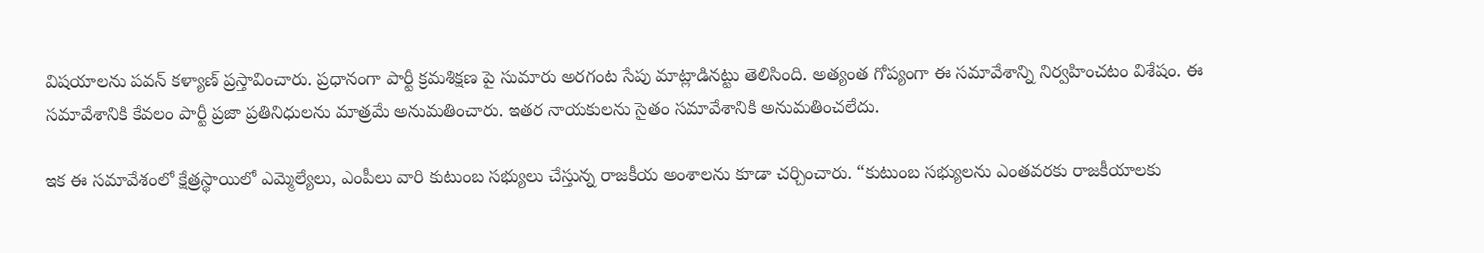విషయాలను పవన్ కళ్యాణ్ ప్రస్తావించారు. ప్రధానంగా పార్టీ క్రమశిక్షణ పై సుమారు అరగంట సేపు మాట్లాడినట్టు తెలిసింది. అత్యంత గోప్యంగా ఈ సమావేశాన్ని నిర్వహించటం విశేషం. ఈ సమావేశానికి కేవలం పార్టీ ప్రజా ప్రతినిధులను మాత్రమే అనుమతించారు. ఇతర నాయకులను సైతం సమావేశానికి అనుమతించలేదు.

ఇక ఈ సమావేశంలో క్షేత్రస్థాయిలో ఎమ్మెల్యేలు, ఎంపీలు వారి కుటుంబ సభ్యులు చేస్తున్న రాజకీయ అంశాలను కూడా చర్చించారు. “కుటుంబ సభ్యులను ఎంతవరకు రాజకీయాలకు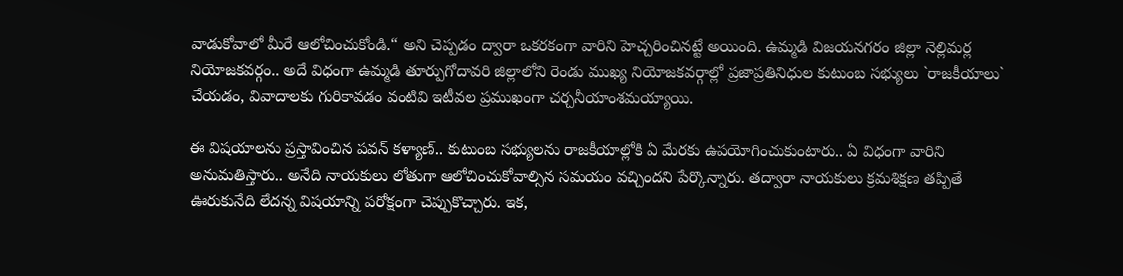వాడుకోవాలో మీరే ఆలోచించుకోండి.“ అని చెప్పడం ద్వారా ఒకరకంగా వారిని హెచ్చరించినట్టే అయింది. ఉమ్మడి విజయనగరం జిల్లా నెల్లిమర్ల నియోజకవర్గం.. అదే విధంగా ఉమ్మడి తూర్పుగోదావరి జిల్లాలోని రెండు ముఖ్య నియోజకవర్గాల్లో ప్రజాప్రతినిధుల కుటుంబ సభ్యులు `రాజకీయాలు` చేయడం, వివాదాలకు గురికావడం వంటివి ఇటీవల ప్రముఖంగా చర్చనీయాంశమయ్యాయి.

ఈ విషయాలను ప్రస్తావించిన పవన్ కళ్యాణ్.. కుటుంబ సభ్యులను రాజకీయాల్లోకి ఏ మేరకు ఉపయోగించుకుంటారు.. ఏ విధంగా వారిని అనుమతిస్తారు.. అనేది నాయకులు లోతుగా ఆలోచించుకోవాల్సిన సమయం వచ్చిందని పేర్కొన్నారు. తద్వారా నాయకులు క్రమశిక్షణ తప్పితే ఊరుకునేది లేదన్న విషయాన్ని పరోక్షంగా చెప్పుకొచ్చారు. ఇక,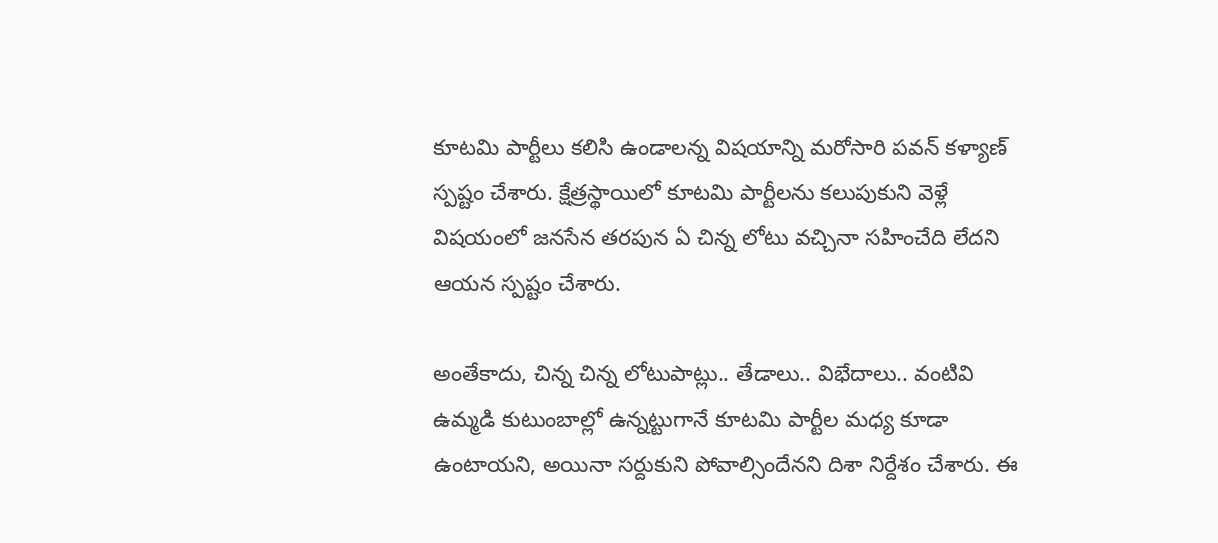కూటమి పార్టీలు కలిసి ఉండాలన్న విషయాన్ని మరోసారి పవన్ కళ్యాణ్ స్పష్టం చేశారు. క్షేత్రస్థాయిలో కూటమి పార్టీలను కలుపుకుని వెళ్లే విషయంలో జనసేన తరపున ఏ చిన్న లోటు వచ్చినా సహించేది లేదని ఆయన స్పష్టం చేశారు.

అంతేకాదు, చిన్న చిన్న లోటుపాట్లు.. తేడాలు.. విభేదాలు.. వంటివి ఉమ్మడి కుటుంబాల్లో ఉన్నట్టుగానే కూటమి పార్టీల మధ్య కూడా ఉంటాయని, అయినా సర్దుకుని పోవాల్సిందేనని దిశా నిర్దేశం చేశారు. ఈ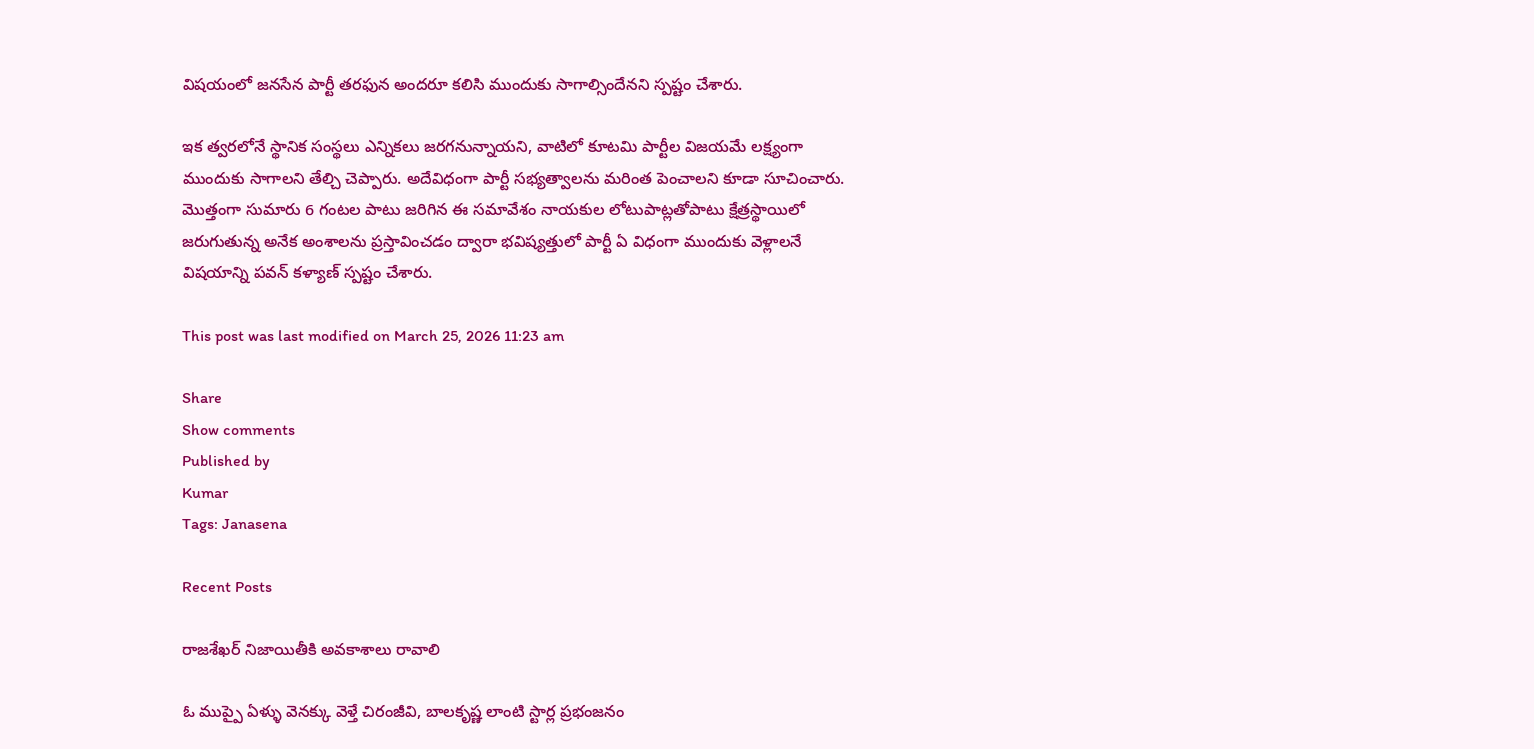విషయంలో జనసేన పార్టీ తరఫున అందరూ కలిసి ముందుకు సాగాల్సిందేనని స్పష్టం చేశారు.

ఇక త్వరలోనే స్థానిక సంస్థలు ఎన్నికలు జరగనున్నాయని, వాటిలో కూటమి పార్టీల విజయమే లక్ష్యంగా ముందుకు సాగాలని తేల్చి చెప్పారు. అదేవిధంగా పార్టీ సభ్యత్వాలను మరింత పెంచాలని కూడా సూచించారు. మొత్తంగా సుమారు 6 గంటల పాటు జరిగిన ఈ సమావేశం నాయకుల లోటుపాట్లతోపాటు క్షేత్రస్థాయిలో జరుగుతున్న అనేక అంశాలను ప్రస్తావించడం ద్వారా భవిష్యత్తులో పార్టీ ఏ విధంగా ముందుకు వెళ్లాలనే విషయాన్ని పవన్ కళ్యాణ్ స్పష్టం చేశారు.

This post was last modified on March 25, 2026 11:23 am

Share
Show comments
Published by
Kumar
Tags: Janasena

Recent Posts

రాజశేఖర్ నిజాయితీకి అవకాశాలు రావాలి

ఓ ముప్పై ఏళ్ళు వెనక్కు వెళ్తే చిరంజీవి, బాలకృష్ణ లాంటి స్టార్ల ప్రభంజనం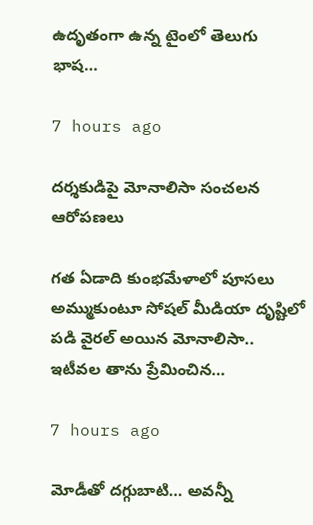ఉదృతంగా ఉన్న టైంలో తెలుగు భాష…

7 hours ago

ద‌ర్శ‌కుడిపై మోనాలిసా సంచ‌ల‌న ఆరోప‌ణ‌లు

గ‌త ఏడాది కుంభ‌మేళాలో పూస‌లు అమ్ముకుంటూ సోష‌ల్ మీడియా దృష్టిలో ప‌డి వైర‌ల్ అయిన మోనాలిసా.. ఇటీవ‌ల తాను ప్రేమించిన…

7 hours ago

మోడీతో ద‌గ్గుబాటి… అవన్నీ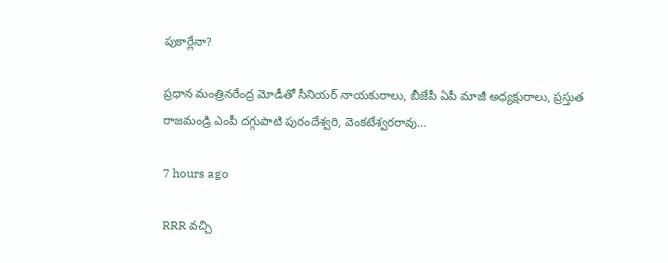పుకార్లేనా?

ప్ర‌ధాన మంత్రిన‌రేంద్ర మోడీతో సీనియ‌ర్ నాయ‌కురాలు, బీజేపీ ఏపీ మాజీ అధ్య‌క్షురాలు, ప్ర‌స్తుత రాజ‌మండ్రి ఎంపీ ద‌గ్గుపాటి పురందేశ్వ‌రి, వెంక‌టేశ్వ‌ర‌రావు…

7 hours ago

RRR వచ్చి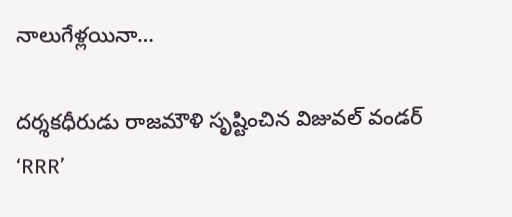నాలుగేళ్లయినా…

దర్శకధీరుడు రాజమౌళి సృష్టించిన విజువల్ వండర్ ‘RRR’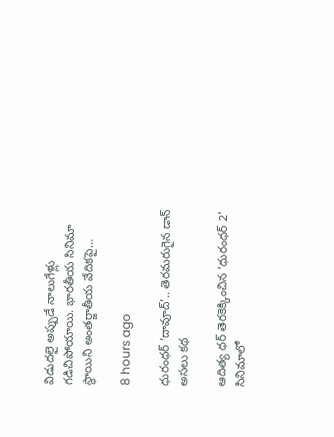విడుదలై అప్పుడే నాలుగేళ్లు గడిచిపోయాయి. భారతీయ సినిమా స్థాయిని అంతర్జాతీయ వేదికపై…

8 hours ago

ధురంధర్ ‘దావూద్’.. తెరమరుగైన డాన్ అసలు కథ

ఆదిత్య ధర్ తెరకెక్కించిన ‘ధురంధర్ 2’ సినిమాలో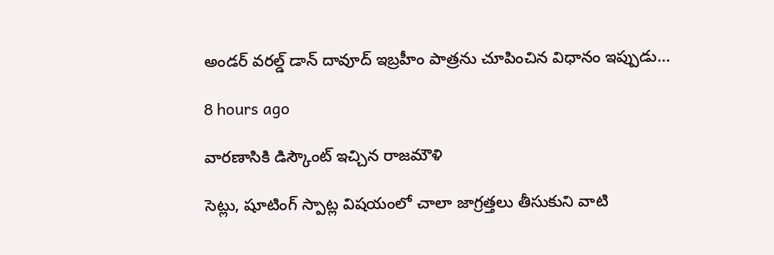అండర్ వరల్డ్ డాన్ దావూద్ ఇబ్రహీం పాత్రను చూపించిన విధానం ఇప్పుడు…

8 hours ago

వారణాసికి డిస్కౌంట్ ఇచ్చిన రాజమౌళి

సెట్లు, షూటింగ్ స్పాట్ల విషయంలో చాలా జాగ్రత్తలు తీసుకుని వాటి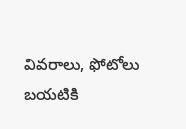వివరాలు, ఫోటోలు బయటికి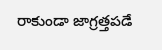రాకుండా జాగ్రత్తపడే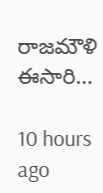రాజమౌళి ఈసారి…

10 hours ago